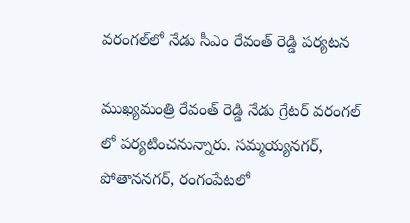వరంగల్‌లో నేడు సీఎం రేవంత్ రెడ్డి పర్యటన

ముఖ్యమంత్రి రేవంత్ రెడ్డి నేడు గ్రేటర్ వరంగల్ లో పర్యటించనున్నారు. సమ్మయ్యనగర్, పోతాననగర్, రంగంపేటలో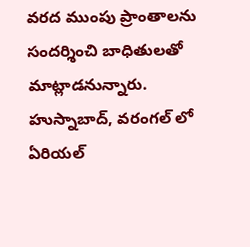వరద ముంపు ప్రాంతాలను సందర్శించి బాధితులతో మాట్లాడనున్నారు. హుస్నాబాద్, వరంగల్ లో ఏరియల్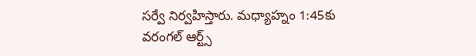సర్వే నిర్వహిస్తారు. మధ్యాహ్నం 1:45కు వరంగల్ ఆర్ట్స్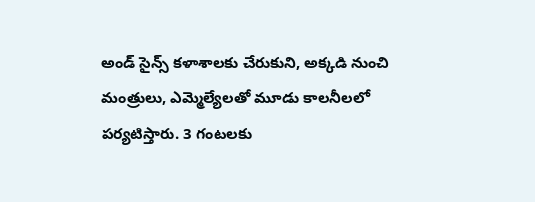అండ్ సైన్స్ కళాశాలకు చేరుకుని, అక్కడి నుంచి మంత్రులు, ఎమ్మెల్యేలతో మూడు కాలనీలలో పర్యటిస్తారు. 3 గంటలకు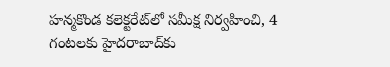హన్మకొండ కలెక్టరేట్‌లో సమీక్ష నిర్వహించి, 4 గంటలకు హైదరాబాద్‌కు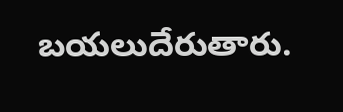బయలుదేరుతారు.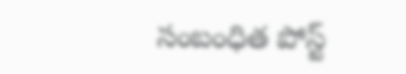సంబంధిత పోస్ట్